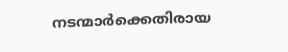നടന്മാര്‍ക്കെതിരായ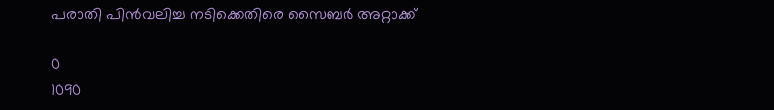പരാതി പിന്‍വലിച്ച നടിക്കെതിരെ സൈബര്‍ അറ്റാക്ക്

0
1090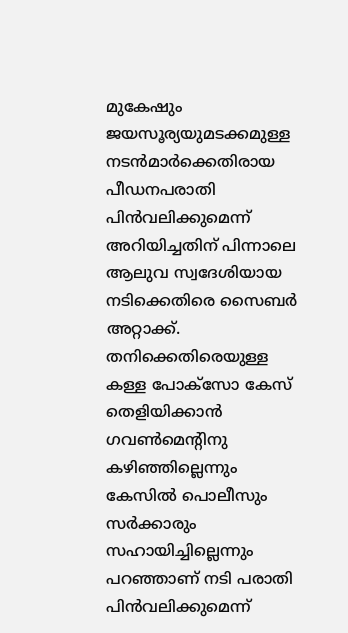മുകേഷും ജയസൂര്യയുമടക്കമുള്ള നടന്‍മാര്‍ക്കെതിരായ പീഡനപരാതി പിന്‍വലിക്കുമെന്ന് അറിയിച്ചതിന് പിന്നാലെ ആലുവ സ്വദേശിയായ നടിക്കെതിരെ സൈബര്‍ അറ്റാക്ക്. തനിക്കെതിരെയുള്ള കള്ള പോക്സോ കേസ് തെളിയിക്കാന്‍ ഗവണ്‍മെന്‍റിനു കഴിഞ്ഞില്ലെന്നും കേസില്‍ പൊലീസും സര്‍ക്കാരും സഹായിച്ചില്ലെന്നും പറഞ്ഞാണ് നടി പരാതി പിന്‍വലിക്കുമെന്ന്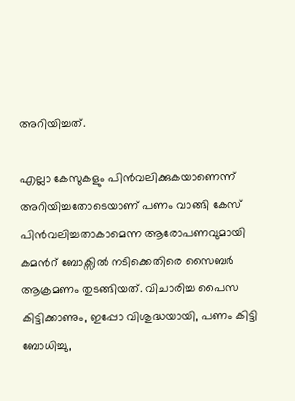അറിയിച്ചത്.

എല്ലാ കേസുകളും പിന്‍വലിക്കുകയാണെന്ന് അറിയിച്ചതോടെയാണ് പണം വാങ്ങി കേസ് പിന്‍വലിച്ചതാകാമെന്ന ആരോപണവുമായി കമന്‍റ് ബോക്സില്‍ നടിക്കെതിരെ സൈബര്‍ ആക്രമണം തുടങ്ങിയത്. വിചാരിച്ച പൈസ കിട്ടിക്കാണും, ഇപ്പോ വിശുദ്ധയായി, പണം കിട്ടി ബോധിച്ചു,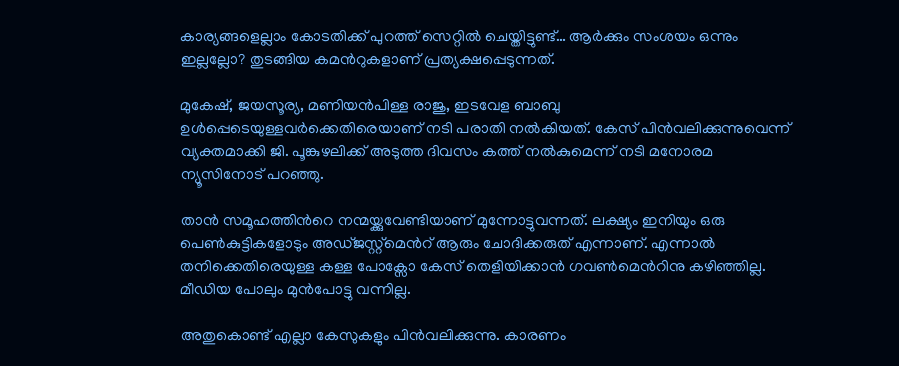കാര്യങ്ങളെല്ലാം കോടതിക്ക് പുറത്ത് സെറ്റിൽ ചെയ്തിട്ടുണ്ട്… ആർക്കും സംശയം ഒന്നും ഇല്ലല്ലോ? തുടങ്ങിയ കമന്‍റുകളാണ് പ്രത്യക്ഷപ്പെടുന്നത്.

മുകേഷ്, ജയസൂര്യ, മണിയൻപിള്ള രാജു, ഇടവേള ബാബു ഉൾപ്പെടെയുള്ളവർക്കെതിരെയാണ് നടി പരാതി നൽകിയത്. കേസ് പിൻവലിക്കുന്നുവെന്ന് വ്യക്തമാക്കി ജി. പൂങ്കുഴലിക്ക് അടുത്ത ദിവസം കത്ത് നൽകുമെന്ന് നടി മനോരമ ന്യൂസിനോട് പറഞ്ഞു.

താന്‍ സമൂഹത്തിന്‍റെ നന്മയ്ക്കുവേണ്ടിയാണ് മുന്നോട്ടുവന്നത്. ലക്ഷ്യം ഇനിയും ഒരു പെണ്‍കുട്ടികളോടും അഡ്ജസ്റ്റ്മെന്‍റ് ആരും ചോദിക്കരുത് എന്നാണ്. എന്നാല്‍ തനിക്കെതിരെയുള്ള കള്ള പോക്സോ കേസ് തെളിയിക്കാന്‍ ഗവണ്‍മെന്‍റിനു കഴിഞ്ഞില്ല. മീഡിയ പോലും മുന്‍പോട്ടു വന്നില്ല.

അതുകൊണ്ട് എല്ലാ കേസുകളും പിന്‍വലിക്കുന്നു. കാരണം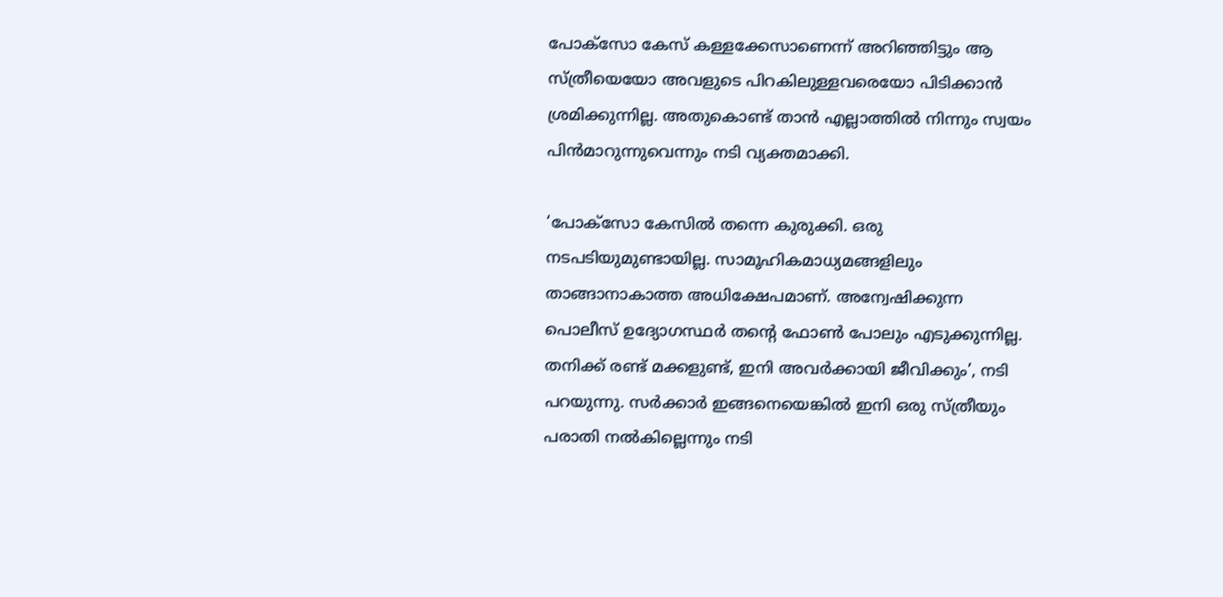പോക്സോ കേസ് കള്ളക്കേസാണെന്ന് അറിഞ്ഞിട്ടും ആ സ്ത്രീയെയോ അവളുടെ പിറകിലുള്ളവരെയോ പിടിക്കാന്‍ ശ്രമിക്കുന്നില്ല. അതുകൊണ്ട് താന്‍ എല്ലാത്തില്‍ നിന്നും സ്വയം പിന്‍മാറുന്നുവെന്നും നടി വ്യക്തമാക്കി.

‘പോക്സോ കേസില്‍ തന്നെ കുരുക്കി. ഒരു നടപടിയുമുണ്ടായില്ല. സാമൂഹികമാധ്യമങ്ങളിലും താങ്ങാനാകാത്ത അധിക്ഷേപമാണ്. അന്വേഷിക്കുന്ന പൊലീസ് ഉദ്യോഗസ്ഥര്‍ തന്റെ ഫോണ്‍ പോലും എടുക്കുന്നില്ല. തനിക്ക് രണ്ട് മക്കളുണ്ട്, ഇനി അവര്‍ക്കായി ജീവിക്കും’, നടി പറയുന്നു. സര്‍ക്കാര്‍ ഇങ്ങനെയെങ്കില്‍ ഇനി ഒരു സ്ത്രീയും പരാതി നല്‍കില്ലെന്നും നടി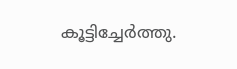കൂട്ടിച്ചേര്‍ത്തു.